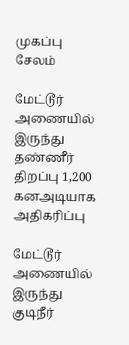முகப்பு
சேலம்

மேட்டூர் அணையில் இருந்து தண்ணீர் திறப்பு 1,200 கனஅடியாக அதிகரிப்பு

மேட்டூர் அணையில் இருந்து குடிநீர்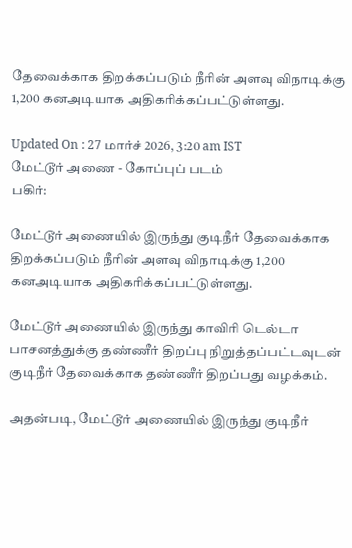தேவைக்காக திறக்கப்படும் நீரின் அளவு விநாடிக்கு 1,200 கனஅடியாக அதிகரிக்கப்பட்டுள்ளது.

Updated On : 27 மார்ச் 2026, 3:20 am IST
மேட்டூர் அணை - கோப்புப் படம்
பகிர்:

மேட்டூர் அணையில் இருந்து குடிநீர் தேவைக்காக திறக்கப்படும் நீரின் அளவு விநாடிக்கு 1,200 கனஅடியாக அதிகரிக்கப்பட்டுள்ளது.

மேட்டூர் அணையில் இருந்து காவிரி டெல்டா பாசனத்துக்கு தண்ணீர் திறப்பு நிறுத்தப்பட்டவுடன் குடிநீர் தேவைக்காக தண்ணீர் திறப்பது வழக்கம்.

அதன்படி, மேட்டூர் அணையில் இருந்து குடிநீர்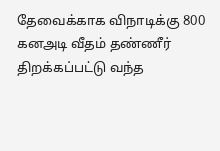தேவைக்காக விநாடிக்கு 800 கனஅடி வீதம் தண்ணீர் திறக்கப்பட்டு வந்த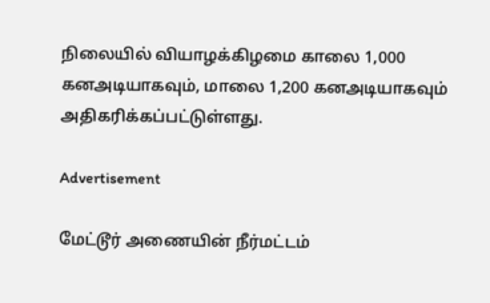நிலையில் வியாழக்கிழமை காலை 1,000 கனஅடியாகவும், மாலை 1,200 கனஅடியாகவும் அதிகரிக்கப்பட்டுள்ளது.

Advertisement

மேட்டூர் அணையின் நீர்மட்டம்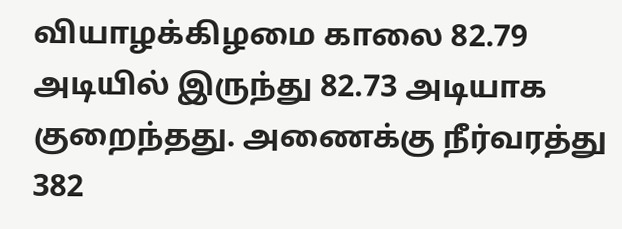வியாழக்கிழமை காலை 82.79 அடியில் இருந்து 82.73 அடியாக குறைந்தது. அணைக்கு நீர்வரத்து 382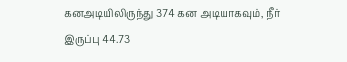கனஅடியிலிருந்து 374 கன அடியாகவும், நீர் இருப்பு 44.73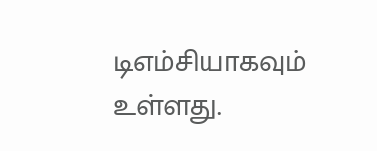டிஎம்சியாகவும் உள்ளது.